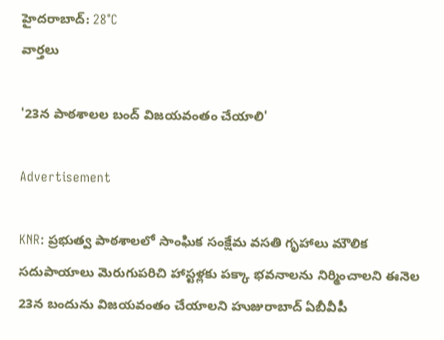హైదరాబాద్: 28°C
వార్తలు

'23న పాఠశాలల బంద్ విజయవంతం చేయాలి'

Advertisement

KNR: ప్రభుత్వ పాఠశాలలో సాంఘిక సంక్షేమ వసతి గృహాలు మౌలిక సదుపాయాలు మెరుగుపరిచి హాస్టళ్లకు పక్కా భవనాలను నిర్మించాలని ఈనెల 23న బందును విజయవంతం చేయాలని హుజురాబాద్ ఏబీవీపీ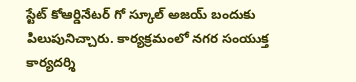స్టేట్ కోఆర్డినేటర్ గో స్కూల్ అజయ్ బందుకు పిలుపునిచ్చారు. కార్యక్రమంలో నగర సంయుక్త కార్యదర్శి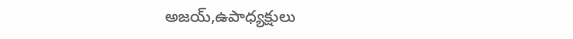అజయ్,ఉపాధ్యక్షులు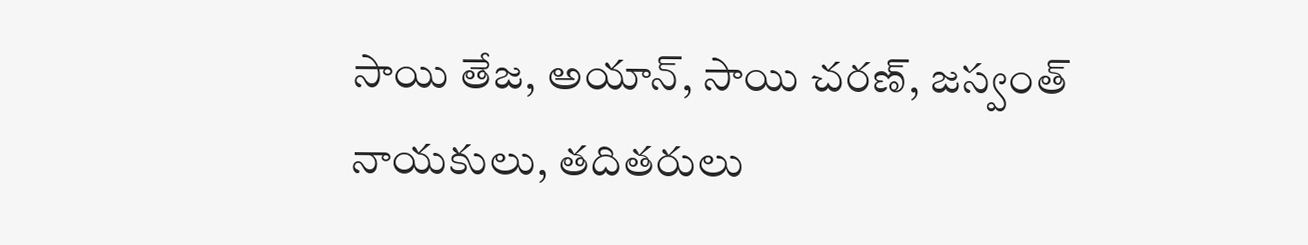సాయి తేజ, అయాన్, సాయి చరణ్, జస్వంత్ నాయకులు, తదితరులు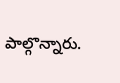పాల్గొన్నారు.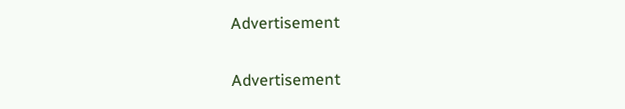Advertisement

Advertisement